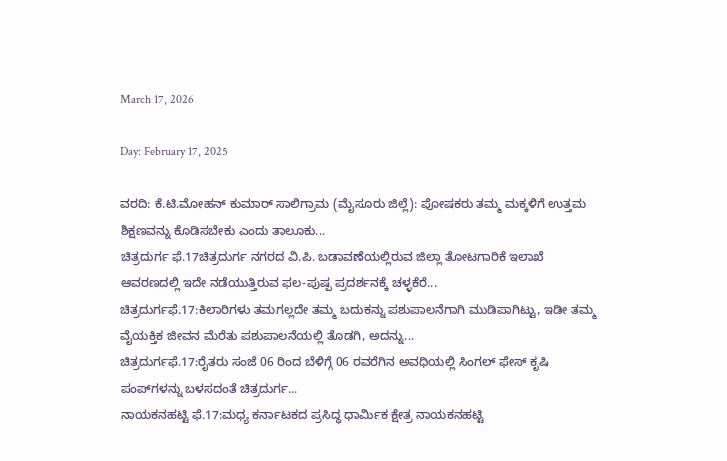March 17, 2026

Day: February 17, 2025

ವರದಿ: ಕೆ.ಟಿ.ಮೋಹನ್ ಕುಮಾರ್ ಸಾಲಿಗ್ರಾಮ (ಮೈಸೂರು ಜಿಲ್ಲೆ): ಪೋಷಕರು ತಮ್ಮ ಮಕ್ಕಳಿಗೆ ಉತ್ತಮ ಶಿಕ್ಷಣವನ್ನು ಕೊಡಿಸಬೇಕು ಎಂದು ತಾಲೂಕು...
ಚಿತ್ರದುರ್ಗ ಫೆ.17ಚಿತ್ರದುರ್ಗ ನಗರದ ವಿ.ಪಿ. ಬಡಾವಣೆಯಲ್ಲಿರುವ ಜಿಲ್ಲಾ ತೋಟಗಾರಿಕೆ ಇಲಾಖೆ ಆವರಣದಲ್ಲಿ ಇದೇ ನಡೆಯುತ್ತಿರುವ ಫಲ-ಪುಷ್ಪ ಪ್ರದರ್ಶನಕ್ಕೆ ಚಳ್ಳಕೆರೆ...
ಚಿತ್ರದುರ್ಗಫೆ.17:ಕಿಲಾರಿಗಳು ತಮಗಲ್ಲದೇ ತಮ್ಮ ಬದುಕನ್ನು ಪಶುಪಾಲನೆಗಾಗಿ ಮುಡಿಪಾಗಿಟ್ಟು, ಇಡೀ ತಮ್ಮ ವೈಯಕ್ತಿಕ ಜೀವನ ಮೆರೆತು ಪಶುಪಾಲನೆಯಲ್ಲಿ ತೊಡಗಿ, ಅದನ್ನು...
ಚಿತ್ರದುರ್ಗಫೆ.17:ರೈತರು ಸಂಜೆ 06 ರಿಂದ ಬೆಳಿಗ್ಗೆ 06 ರವರೆಗಿನ ಅವಧಿಯಲ್ಲಿ ಸಿಂಗಲ್ ಫೇಸ್ ಕೃಷಿ ಪಂಪ್‍ಗಳನ್ನು ಬಳಸದಂತೆ ಚಿತ್ರದುರ್ಗ...
ನಾಯಕನಹಟ್ಟಿ ಫೆ.17:ಮಧ್ಯ ಕರ್ನಾಟಕದ ಪ್ರಸಿದ್ಧ ಧಾರ್ಮಿಕ ಕ್ಷೇತ್ರ ನಾಯಕನಹಟ್ಟಿ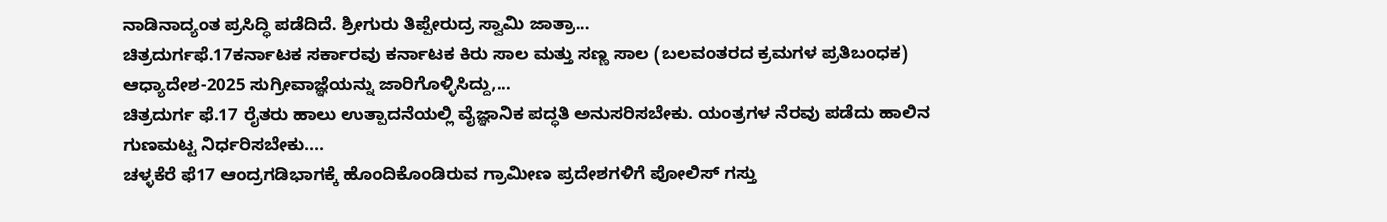ನಾಡಿನಾದ್ಯಂತ ಪ್ರಸಿದ್ಧಿ ಪಡೆದಿದೆ. ಶ್ರೀಗುರು ತಿಪ್ಪೇರುದ್ರ ಸ್ವಾಮಿ ಜಾತ್ರಾ...
ಚಿತ್ರದುರ್ಗಫೆ.17ಕರ್ನಾಟಕ ಸರ್ಕಾರವು ಕರ್ನಾಟಕ ಕಿರು ಸಾಲ ಮತ್ತು ಸಣ್ಣ ಸಾಲ (ಬಲವಂತರದ ಕ್ರಮಗಳ ಪ್ರತಿಬಂಧಕ) ಆಧ್ಯಾದೇಶ-2025 ಸುಗ್ರೀವಾಜ್ಞೆಯನ್ನು ಜಾರಿಗೊಳ್ಳಿಸಿದ್ದು,...
ಚಿತ್ರದುರ್ಗ ಫೆ.17 ರೈತರು ಹಾಲು ಉತ್ಪಾದನೆಯಲ್ಲಿ ವೈಜ್ಞಾನಿಕ ಪದ್ಧತಿ ಅನುಸರಿಸಬೇಕು. ಯಂತ್ರಗಳ ನೆರವು ಪಡೆದು ಹಾಲಿನ ಗುಣಮಟ್ಟ ನಿರ್ಧರಿಸಬೇಕು....
ಚಳ್ಳಕೆರೆ ಫೆ17 ಆಂದ್ರಗಡಿಭಾಗಕ್ಕೆ ಹೊಂದಿಕೊಂಡಿರುವ ಗ್ರಾಮೀಣ ಪ್ರದೇಶಗಳಿಗೆ ಪೋಲಿಸ್ ಗಸ್ತು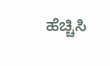ಹೆಚ್ಚಿಸಿ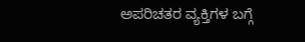ಅಪರಿಚತರ ವ್ಯಕ್ತಿಗಳ ಬಗ್ಗೆ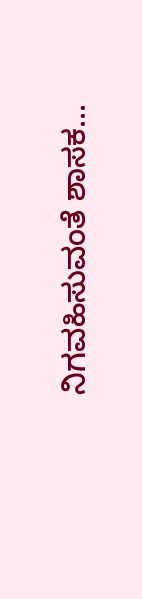ನಿಗವಹಿಸುವಂತೆ ಶಾಸಕ...